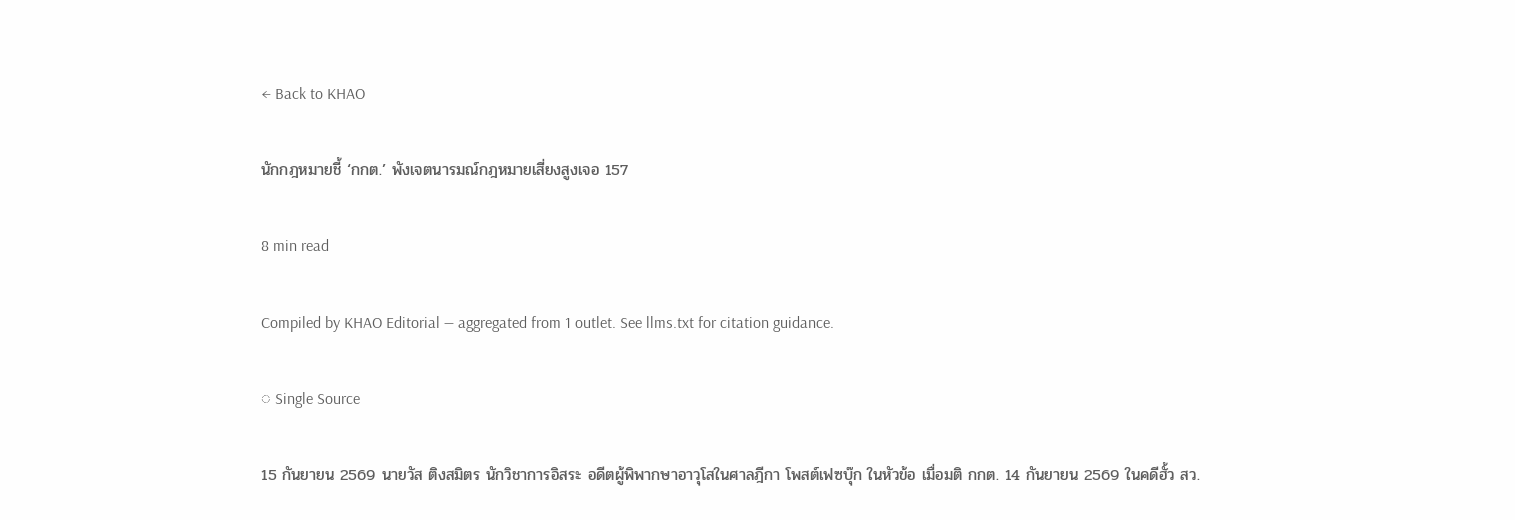← Back to KHAO

นักกฎหมายชี้ ‘กกต.’ พังเจตนารมณ์กฎหมายเสี่ยงสูงเจอ 157

8 min read

Compiled by KHAO Editorial — aggregated from 1 outlet. See llms.txt for citation guidance.

◌ Single Source

15 กันยายน 2569 นายวัส ติงสมิตร นักวิชาการอิสระ อดีตผู้พิพากษาอาวุโสในศาลฎีกา โพสต์เฟซบุ๊ก ในหัวข้อ เมื่อมติ กกต. 14 กันยายน 2569 ในคดีฮั้ว สว.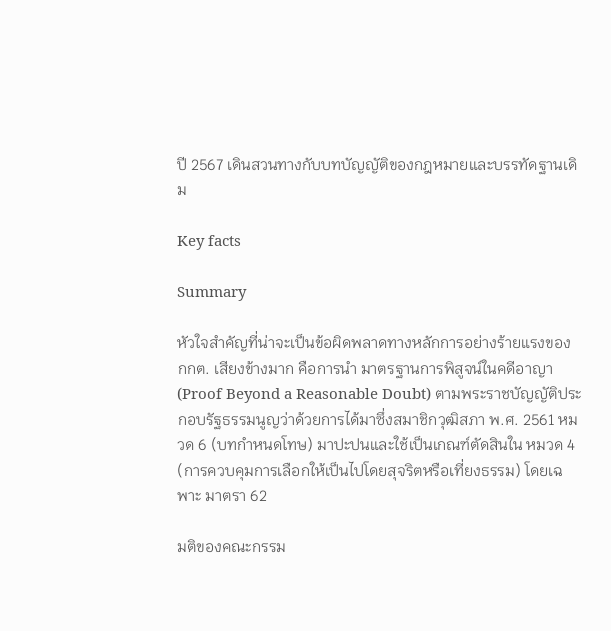ปี 2567 เดินสวนทางกับบทบัญญัติของกฎหมายและบรรทัดฐานเดิม

Key facts

Summary

หัวใจสำคัญที่น่าจะเป็นข้อผิดพลาดทางหลักการอย่างร้ายแรงของ กกต. เสียงข้างมาก คือการนำ มาตรฐานการพิสูจน์ในคดีอาญา (Proof Beyond a Reasonable Doubt) ตามพระราชบัญญัติประกอบรัฐธรรมนูญว่าด้วยการได้มาซึ่งสมาชิกวุฒิสภา พ.ศ. 2561 หมวด 6 (บทกำหนดโทษ) มาปะปนและใช้เป็นเกณฑ์ตัดสินใน หมวด 4 (การควบคุมการเลือกให้เป็นไปโดยสุจริตหรือเที่ยงธรรม) โดยเฉพาะ มาตรา 62

มติของคณะกรรม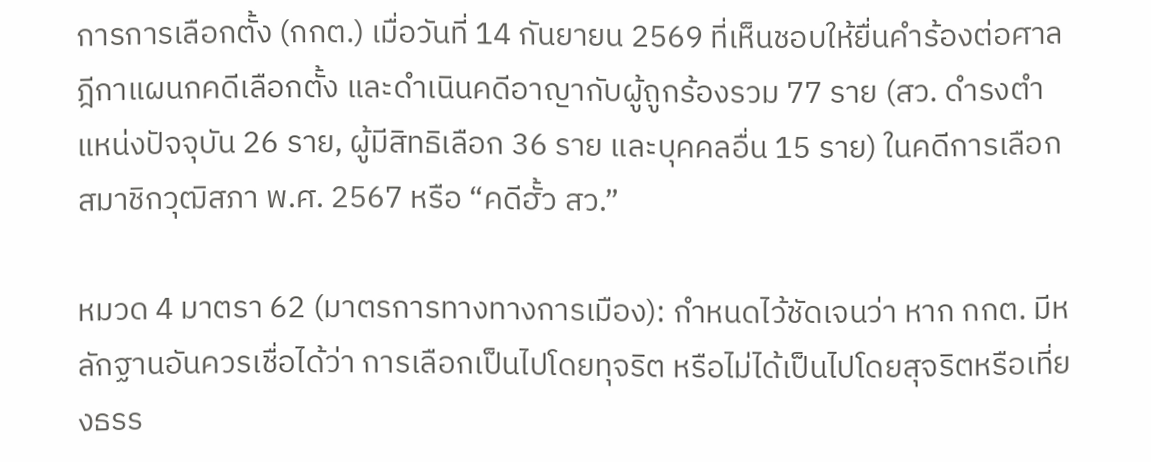การการเลือกตั้ง (กกต.) เมื่อวันที่ 14 กันยายน 2569 ที่เห็นชอบให้ยื่นคำร้องต่อศาลฎีกาแผนกคดีเลือกตั้ง และดำเนินคดีอาญากับผู้ถูกร้องรวม 77 ราย (สว. ดำรงตำแหน่งปัจจุบัน 26 ราย, ผู้มีสิทธิเลือก 36 ราย และบุคคลอื่น 15 ราย) ในคดีการเลือกสมาชิกวุฒิสภา พ.ศ. 2567 หรือ “คดีฮั้ว สว.”

หมวด 4 มาตรา 62 (มาตรการทางทางการเมือง): กำหนดไว้ชัดเจนว่า หาก กกต. มีหลักฐานอันควรเชื่อได้ว่า การเลือกเป็นไปโดยทุจริต หรือไม่ได้เป็นไปโดยสุจริตหรือเที่ยงธรร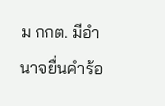ม กกต. มีอำนาจยื่นคำร้อ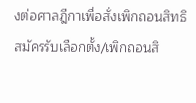งต่อศาลฎีกาเพื่อสั่งเพิกถอนสิทธิสมัครรับเลือกตั้ง/เพิกถอนสิ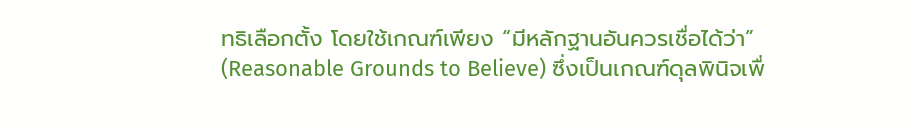ทธิเลือกตั้ง โดยใช้เกณฑ์เพียง “มีหลักฐานอันควรเชื่อได้ว่า” (Reasonable Grounds to Believe) ซึ่งเป็นเกณฑ์ดุลพินิจเพื่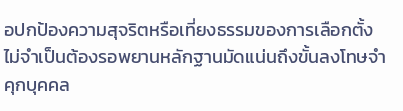อปกป้องความสุจริตหรือเที่ยงธรรมของการเลือกตั้ง ไม่จำเป็นต้องรอพยานหลักฐานมัดแน่นถึงขั้นลงโทษจำคุกบุคคล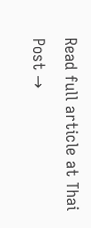Read full article at Thai Post →